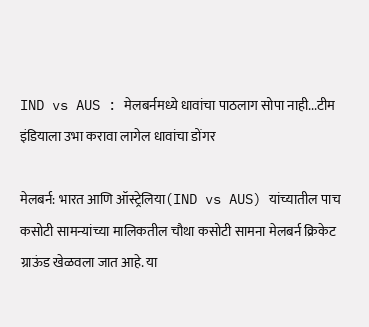IND vs AUS : मेलबर्नमध्ये धावांचा पाठलाग सोपा नाही...टीम इंडियाला उभा करावा लागेल धावांचा डोंगर

मेलबर्न: भारत आणि ऑस्ट्रेलिया(IND vs AUS) यांच्यातील पाच कसोटी सामन्यांच्या मालिकतील चौथा कसोटी सामना मेलबर्न क्रिकेट ग्राऊंड खेळवला जात आहे. या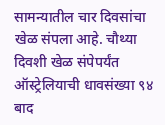सामन्यातील चार दिवसांचा खेळ संपला आहे. चौथ्या दिवशी खेळ संपेपर्यंत ऑस्ट्रेलियाची धावसंख्या ९४ बाद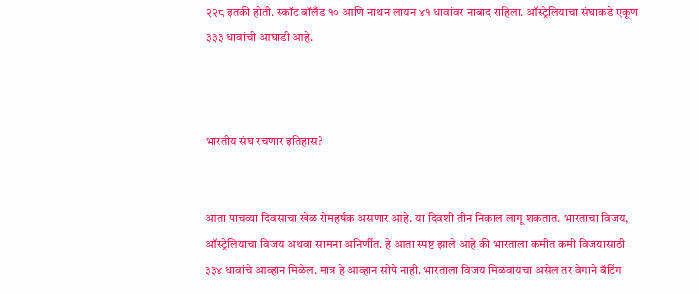२२८ इतकी होती. स्कॉट बॉलँड १० आणि नाथन लायन ४१ धावांवर नाबाद राहिला. ऑस्ट्रेलियाचा संघाकडे एकूण ३३३ धावांची आघाडी आहे.



भारतीय संघ रचणार इतिहास?


आता पाचव्या दिवसाचा खेळ रोमहर्षक असणार आहे. या दिवशी तीन निकाल लागू शकतात. भारताचा विजय, ऑस्ट्रेलियाचा विजय अथवा सामना अनिर्णीत. हे आता स्पष्ट झाले आहे की भारताला कमीत कमी विजयासाठी ३३४ धावांचे आव्हान मिळेल. मात्र हे आव्हान सोपे नाही. भारताला विजय मिळवायचा असेल तर वेगाने बॅटिंग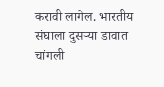करावी लागेल. भारतीय संघाला दुसऱ्या डावात चांगली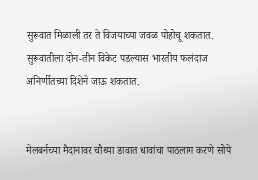सुरूवात मिळाली तर ते विजयाच्या जवळ पोहोचू शकतात. सुरूवातीला दोन-तीन विकेट पडल्यास भारतीय फलंदाज अनिर्णीतच्या दिशेने जाऊ शकतात.


मेलबर्नच्या मैदानावर चौथ्या डावात धावांचा पाठलाग करणे सोपे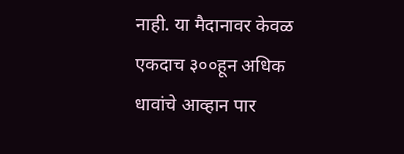नाही. या मैदानावर केवळ एकदाच ३००हून अधिक धावांचे आव्हान पार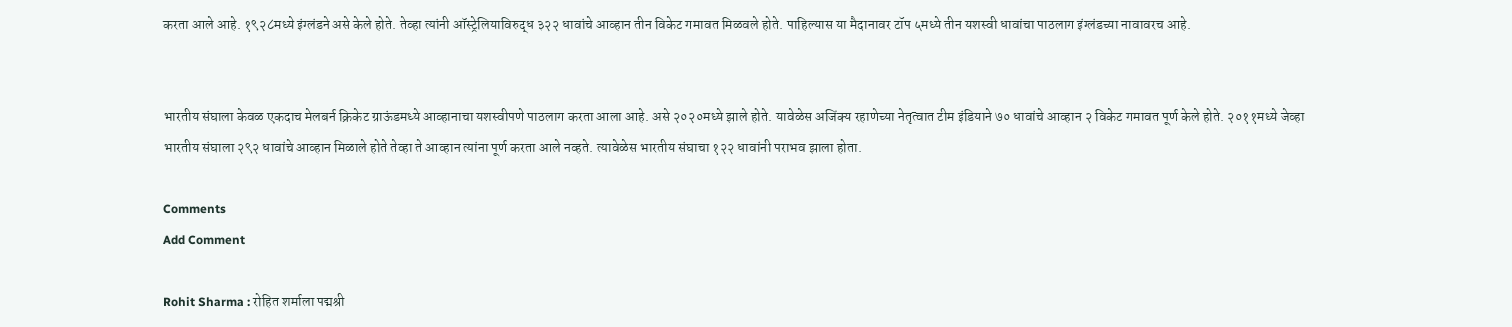करता आले आहे. १९२८मध्ये इंग्लंडने असे केले होते. तेव्हा त्यांनी ऑस्ट्रेलियाविरुद्ध ३२२ धावांचे आव्हान तीन विकेट गमावत मिळवले होते. पाहिल्यास या मैदानावर टॉप ५मध्ये तीन यशस्वी धावांचा पाठलाग इंग्लंडच्या नावावरच आहे.


भारतीय संघाला केवळ एकदाच मेलबर्न क्रिकेट ग्राऊंडमध्ये आव्हानाचा यशस्वीपणे पाठलाग करता आला आहे. असे २०२०मध्ये झाले होते. यावेळेस अजिंक्य रहाणेच्या नेतृत्वात टीम इंडियाने ७० धावांचे आव्हान २ विकेट गमावत पूर्ण केले होते. २०११मध्ये जेव्हा भारतीय संघाला २९२ धावांचे आव्हान मिळाले होते तेव्हा ते आव्हान त्यांना पूर्ण करता आले नव्हते. त्यावेळेस भारतीय संघाचा १२२ धावांनी पराभव झाला होता.

Comments
Add Comment

Rohit Sharma : रोहित शर्माला पद्मश्री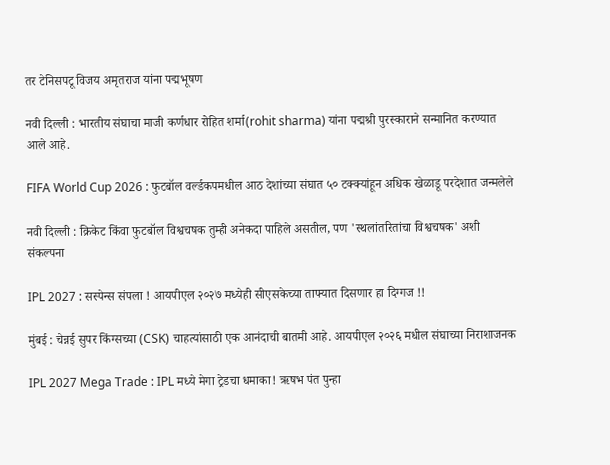तर टेनिसपटू विजय अमृतराज यांना पद्मभूषण

नवी दिल्ली : भारतीय संघाचा माजी कर्णधार रोहित शर्मा(rohit sharma) यांना पद्मश्री पुरस्काराने सन्मानित करण्यात आले आहे.

FIFA World Cup 2026 : फुटबॉल वर्ल्डकपमधील आठ देशांच्या संघात ५० टक्क्यांहून अधिक खेळाडू परदेशात जन्मलेले

नवी दिल्ली : क्रिकेट किंवा फुटबॉल विश्वचषक तुम्ही अनेकदा पाहिले असतील, पण 'स्थलांतरितांचा विश्वचषक' अशी संकल्पना

IPL 2027 : सस्पेन्स संपला ! आयपीएल २०२७ मध्येही सीएसकेच्या ताफ्यात दिसणार हा दिग्गज !!

मुंबई : चेन्नई सुपर किंग्सच्या (CSK) चाहत्यांसाठी एक आनंदाची बातमी आहे. आयपीएल २०२६ मधील संघाच्या निराशाजनक

IPL 2027 Mega Trade : IPL मध्ये मेगा ट्रेडचा धमाका! ऋषभ पंत पुन्हा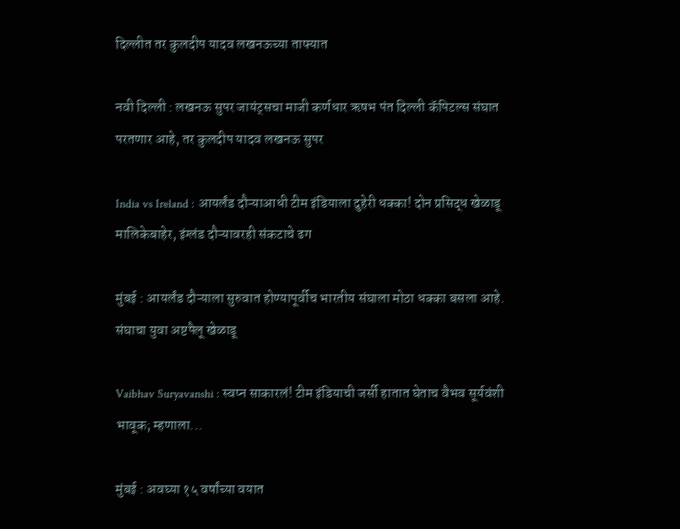दिल्लीत तर कुलदीप यादव लखनऊच्या ताफ्यात

नवी दिल्ली : लखनऊ सुपर जायंट्सचा माजी कर्णधार ऋषभ पंत दिल्ली कॅपिटल्स संघात परतणार आहे, तर कुलदीप यादव लखनऊ सुपर

India vs Ireland : आयर्लंड दौऱ्याआधी टीम इंडियाला दुहेरी धक्का! दोन प्रसिद्ध खेळाडू मालिकेबाहेर, इंग्लंड दौऱ्यावरही संकटाचे ढग

मुंबई : आयर्लंड दौऱ्याला सुरुवात होण्यापूर्वीच भारतीय संघाला मोठा धक्का बसला आहे. संघाचा युवा अष्टपैलू खेळाडू

Vaibhav Suryavanshi : स्वप्न साकारलं! टीम इंडियाची जर्सी हातात घेताच वैभव सूर्यवंशी भावूक; म्हणाला...

मुंबई : अवघ्या १५ वर्षांच्या वयात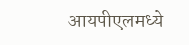आयपीएलमध्ये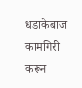धडाकेबाज कामगिरी करून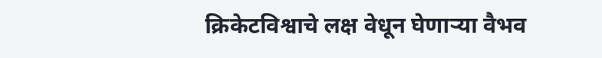क्रिकेटविश्वाचे लक्ष वेधून घेणाऱ्या वैभव